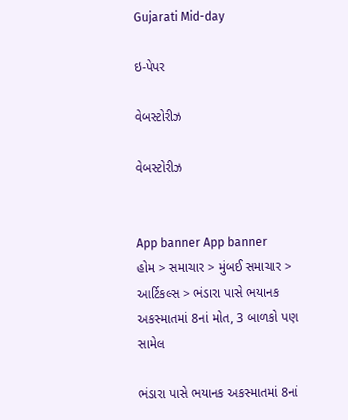Gujarati Mid-day

ઇ-પેપર

વેબસ્ટોરીઝ

વેબસ્ટોરીઝ


App banner App banner
હોમ > સમાચાર > મુંબઈ સમાચાર > આર્ટિકલ્સ > ભંડારા પાસે ભયાનક અકસ્માતમાં 8નાં મોત, 3 બાળકો પણ સામેલ

ભંડારા પાસે ભયાનક અકસ્માતમાં 8નાં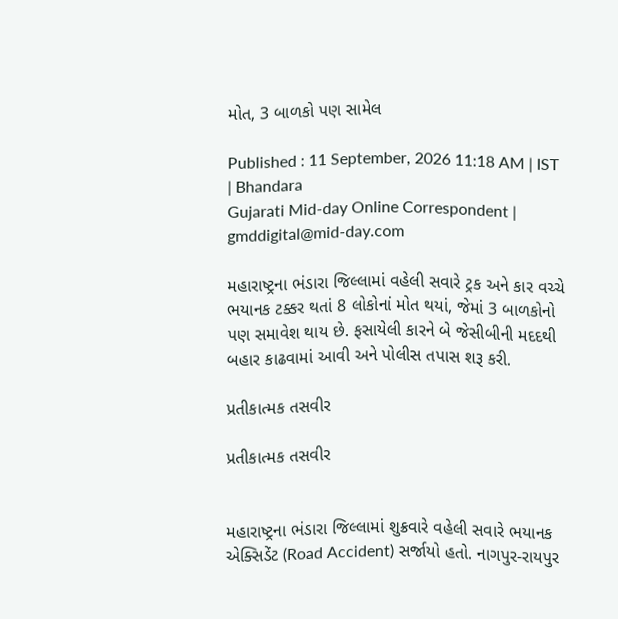મોત, 3 બાળકો પણ સામેલ

Published : 11 September, 2026 11:18 AM | IST | Bhandara
Gujarati Mid-day Online Correspondent | gmddigital@mid-day.com

મહારાષ્ટ્રના ભંડારા જિલ્લામાં વહેલી સવારે ટ્રક અને કાર વચ્ચે ભયાનક ટક્કર થતાં 8 લોકોનાં મોત થયાં, જેમાં 3 બાળકોનો પણ સમાવેશ થાય છે. ફસાયેલી કારને બે જેસીબીની મદદથી બહાર કાઢવામાં આવી અને પોલીસ તપાસ શરૂ કરી.

પ્રતીકાત્મક તસવીર

પ્રતીકાત્મક તસવીર


મહારાષ્ટ્રના ભંડારા જિલ્લામાં શુક્રવારે વહેલી સવારે ભયાનક એક્સિડેંટ (Road Accident) સર્જાયો હતો. નાગપુર-રાયપુર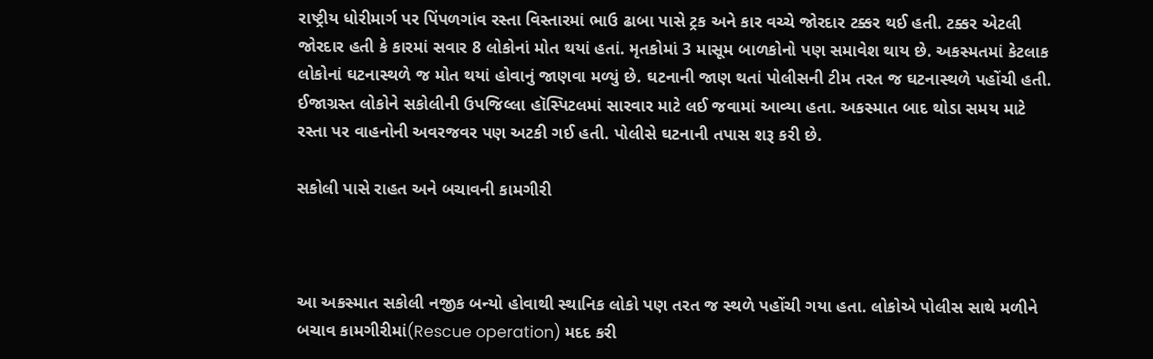રાષ્ટ્રીય ધોરીમાર્ગ પર પિંપળગાંવ રસ્તા વિસ્તારમાં ભાઉ ઢાબા પાસે ટ્રક અને કાર વચ્ચે જોરદાર ટક્કર થઈ હતી. ટક્કર એટલી જોરદાર હતી કે કારમાં સવાર 8 લોકોનાં મોત થયાં હતાં. મૃતકોમાં 3 માસૂમ બાળકોનો પણ સમાવેશ થાય છે. અકસ્મતમાં કેટલાક લોકોનાં ઘટનાસ્થળે જ મોત થયાં હોવાનું જાણવા મળ્યું છે. ઘટનાની જાણ થતાં પોલીસની ટીમ તરત જ ઘટનાસ્થળે પહોંચી હતી. ઈજાગ્રસ્ત લોકોને સકોલીની ઉપજિલ્લા હૉસ્પિટલમાં સારવાર માટે લઈ જવામાં આવ્યા હતા. અકસ્માત બાદ થોડા સમય માટે રસ્તા પર વાહનોની અવરજવર પણ અટકી ગઈ હતી. પોલીસે ઘટનાની તપાસ શરૂ કરી છે.

સકોલી પાસે રાહત અને બચાવની કામગીરી



આ અકસ્માત સકોલી નજીક બન્યો હોવાથી સ્થાનિક લોકો પણ તરત જ સ્થળે પહોંચી ગયા હતા. લોકોએ પોલીસ સાથે મળીને બચાવ કામગીરીમાં(Rescue operation) મદદ કરી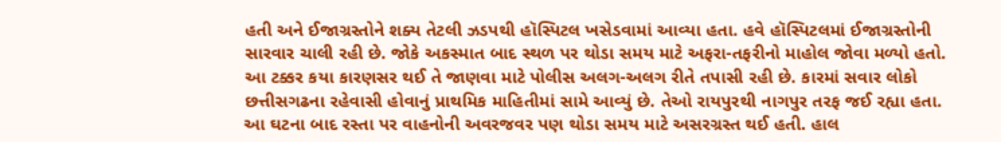હતી અને ઈજાગ્રસ્તોને શક્ય તેટલી ઝડપથી હૉસ્પિટલ ખસેડવામાં આવ્યા હતા. હવે હૉસ્પિટલમાં ઈજાગ્રસ્તોની સારવાર ચાલી રહી છે. જોકે અકસ્માત બાદ સ્થળ પર થોડા સમય માટે અફરા-તફરીનો માહોલ જોવા મળ્યો હતો. આ ટક્કર કયા કારણસર થઈ તે જાણવા માટે પોલીસ અલગ-અલગ રીતે તપાસી રહી છે. કારમાં સવાર લોકો છત્તીસગઢના રહેવાસી હોવાનું પ્રાથમિક માહિતીમાં સામે આવ્યું છે. તેઓ રાયપુરથી નાગપુર તરફ જઈ રહ્યા હતા. આ ઘટના બાદ રસ્તા પર વાહનોની અવરજવર પણ થોડા સમય માટે અસરગ્રસ્ત થઈ હતી. હાલ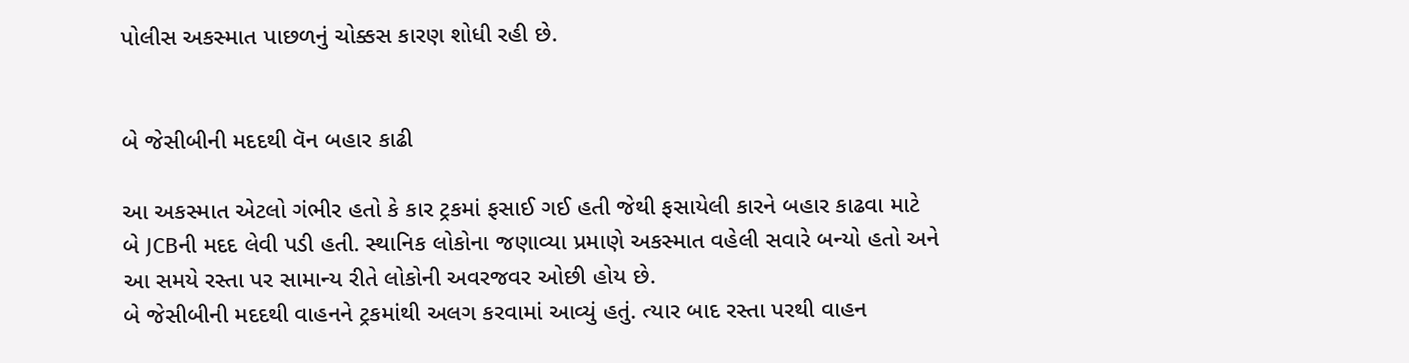પોલીસ અકસ્માત પાછળનું ચોક્કસ કારણ શોધી રહી છે.


બે જેસીબીની મદદથી વૅન બહાર કાઢી

આ અકસ્માત એટલો ગંભીર હતો કે કાર ટ્રકમાં ફસાઈ ગઈ હતી જેથી ફસાયેલી કારને બહાર કાઢવા માટે બે JCBની મદદ લેવી પડી હતી. સ્થાનિક લોકોના જણાવ્યા પ્રમાણે અકસ્માત વહેલી સવારે બન્યો હતો અને આ સમયે રસ્તા પર સામાન્ય રીતે લોકોની અવરજવર ઓછી હોય છે.
બે જેસીબીની મદદથી વાહનને ટ્રકમાંથી અલગ કરવામાં આવ્યું હતું. ત્યાર બાદ રસ્તા પરથી વાહન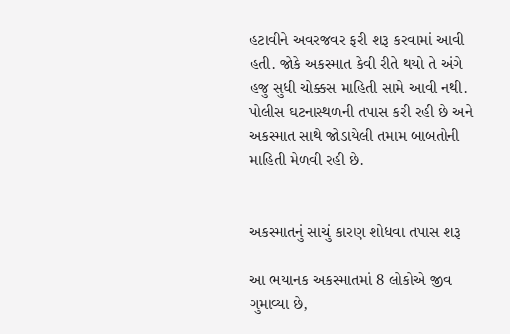હટાવીને અવરજવર ફરી શરૂ કરવામાં આવી હતી. જોકે અકસ્માત કેવી રીતે થયો તે અંગે હજુ સુધી ચોક્કસ માહિતી સામે આવી નથી. પોલીસ ઘટનાસ્થળની તપાસ કરી રહી છે અને અકસ્માત સાથે જોડાયેલી તમામ બાબતોની માહિતી મેળવી રહી છે.


અકસ્માતનું સાચું કારણ શોધવા તપાસ શરૂ

આ ભયાનક અકસ્માતમાં 8 લોકોએ જીવ ગુમાવ્યા છે,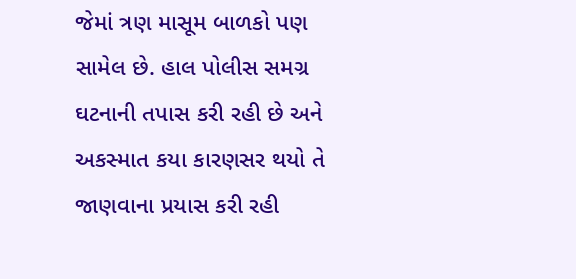જેમાં ત્રણ માસૂમ બાળકો પણ સામેલ છે. હાલ પોલીસ સમગ્ર ઘટનાની તપાસ કરી રહી છે અને અકસ્માત કયા કારણસર થયો તે જાણવાના પ્રયાસ કરી રહી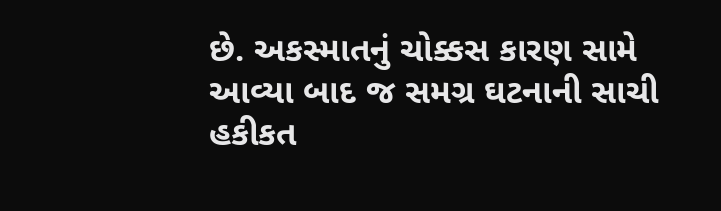છે. અકસ્માતનું ચોક્કસ કારણ સામે આવ્યા બાદ જ સમગ્ર ઘટનાની સાચી હકીકત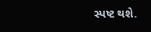સ્પષ્ટ થશે.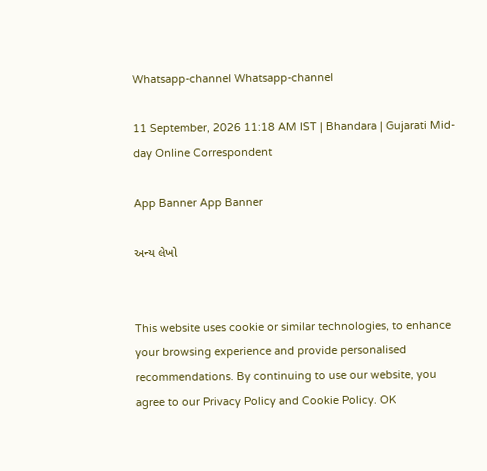Whatsapp-channel Whatsapp-channel

11 September, 2026 11:18 AM IST | Bhandara | Gujarati Mid-day Online Correspondent

App Banner App Banner

અન્ય લેખો


This website uses cookie or similar technologies, to enhance your browsing experience and provide personalised recommendations. By continuing to use our website, you agree to our Privacy Policy and Cookie Policy. OK